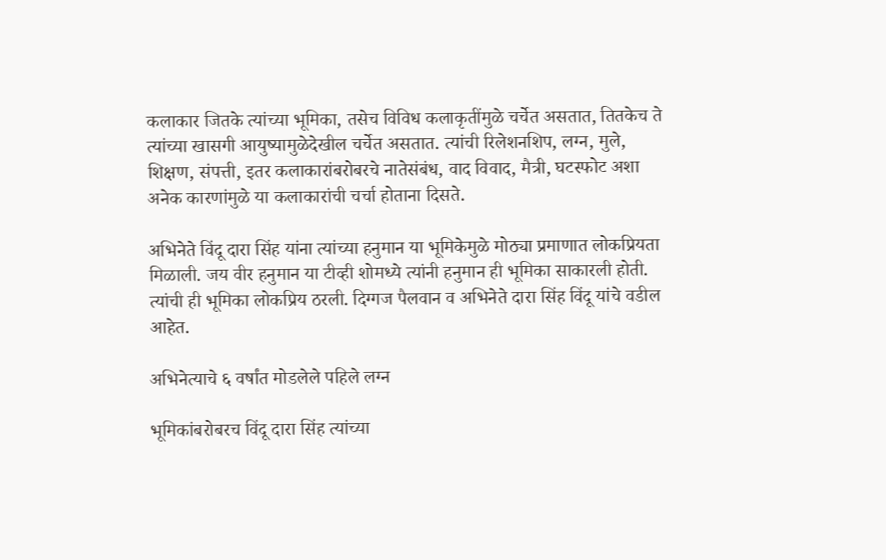कलाकार जितके त्यांच्या भूमिका, तसेच विविध कलाकृतींमुळे चर्चेत असतात, तितकेच ते त्यांच्या खासगी आयुष्यामुळेदेखील चर्चेत असतात. त्यांची रिलेशनशिप, लग्न, मुले, शिक्षण, संपत्ती, इतर कलाकारांबरोबरचे नातेसंबंध, वाद विवाद, मैत्री, घटस्फोट अशा अनेक कारणांमुळे या कलाकारांची चर्चा होताना दिसते.

अभिनेते विंदू दारा सिंह यांना त्यांच्या हनुमान या भूमिकेमुळे मोठ्या प्रमाणात लोकप्रियता मिळाली. जय वीर हनुमान या टीव्ही शोमध्ये त्यांनी हनुमान ही भूमिका साकारली होती. त्यांची ही भूमिका लोकप्रिय ठरली. दिग्गज पैलवान व अभिनेते दारा सिंह विंदू यांचे वडील आहेत.

अभिनेत्याचे ६ वर्षांत मोडलेले पहिले लग्न

भूमिकांबरोबरच विंदू दारा सिंह त्यांच्या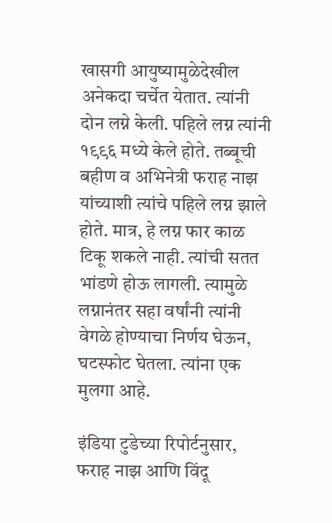खासगी आयुष्यामुळेदेखील अनेकदा चर्चेत येतात. त्यांनी दोन लग्ने केली. पहिले लग्न त्यांनी १९९६ मध्ये केले होते. तब्बूची बहीण व अभिनेत्री फराह नाझ यांच्याशी त्यांचे पहिले लग्न झाले होते. मात्र, हे लग्न फार काळ टिकू शकले नाही. त्यांची सतत भांडणे होऊ लागली. त्यामुळे लग्नानंतर सहा वर्षांनी त्यांनी वेगळे होण्याचा निर्णय घेऊन, घटस्फोट घेतला. त्यांना एक मुलगा आहे.

इंडिया टुडेच्या रिपोर्टनुसार, फराह नाझ आणि विंदू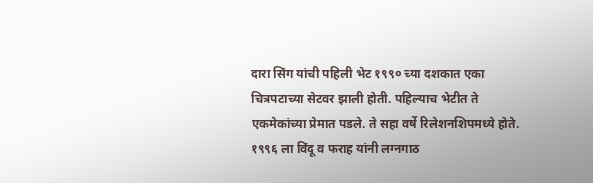दारा सिंग यांची पहिली भेट १९९० च्या दशकात एका चित्रपटाच्या सेटवर झाली होती. पहिल्याच भेटीत ते एकमेकांच्या प्रेमात पडले. ते सहा वर्षे रिलेशनशिपमध्ये होते. १९९६ ला विंदू व फराह यांनी लग्नगाठ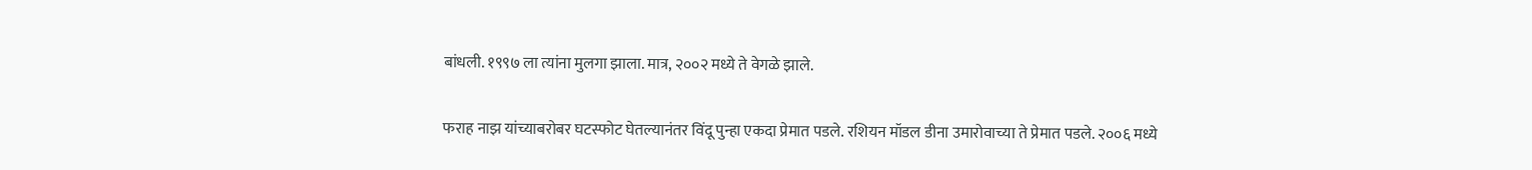बांधली. १९९७ ला त्यांना मुलगा झाला. मात्र, २००२ मध्ये ते वेगळे झाले.

फराह नाझ यांच्याबरोबर घटस्फोट घेतल्यानंतर विंदू पुन्हा एकदा प्रेमात पडले. रशियन मॉडल डीना उमारोवाच्या ते प्रेमात पडले. २००६ मध्ये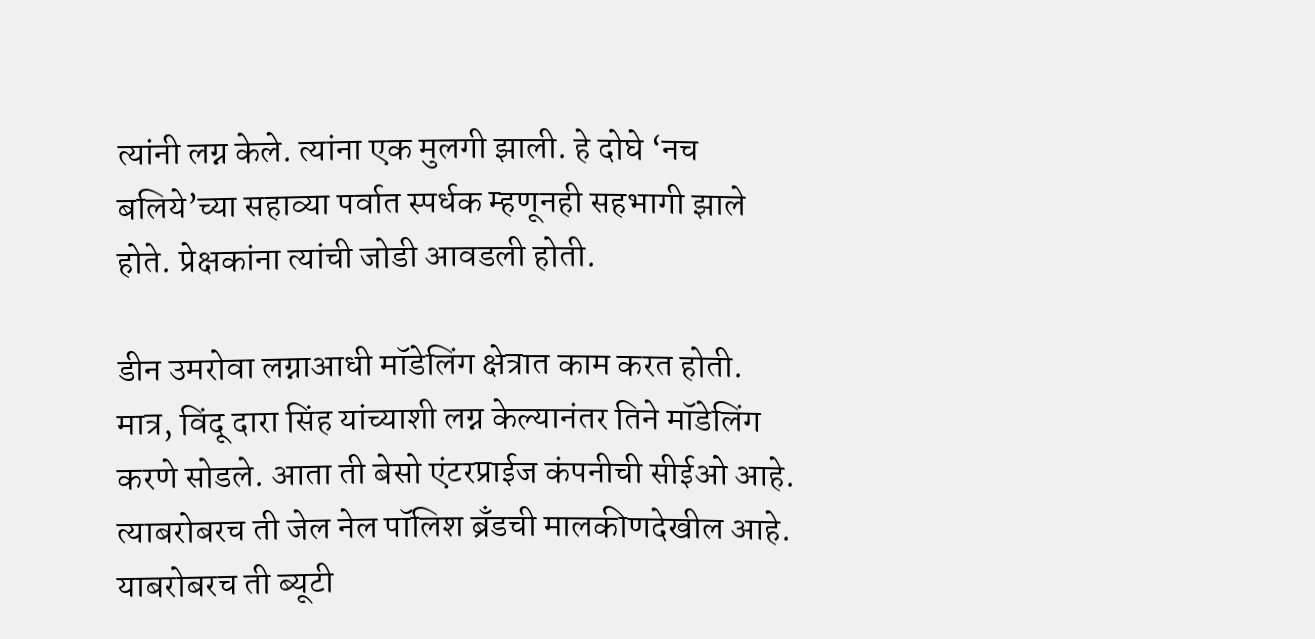त्यांनी लग्न केले. त्यांना एक मुलगी झाली. हे दोघे ‘नच बलिये’च्या सहाव्या पर्वात स्पर्धक म्हणूनही सहभागी झाले होते. प्रेक्षकांना त्यांची जोडी आवडली होती.

डीन उमरोवा लग्नाआधी मॉडेलिंग क्षेत्रात काम करत होती. मात्र, विंदू दारा सिंह यांच्याशी लग्न केल्यानंतर तिने मॉडेलिंग करणे सोडले. आता ती बेसो एंटरप्राईज कंपनीची सीईओ आहे. त्याबरोबरच ती जेल नेल पॉलिश ब्रँडची मालकीणदेखील आहे. याबरोबरच ती ब्यूटी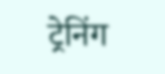ट्रेनिंग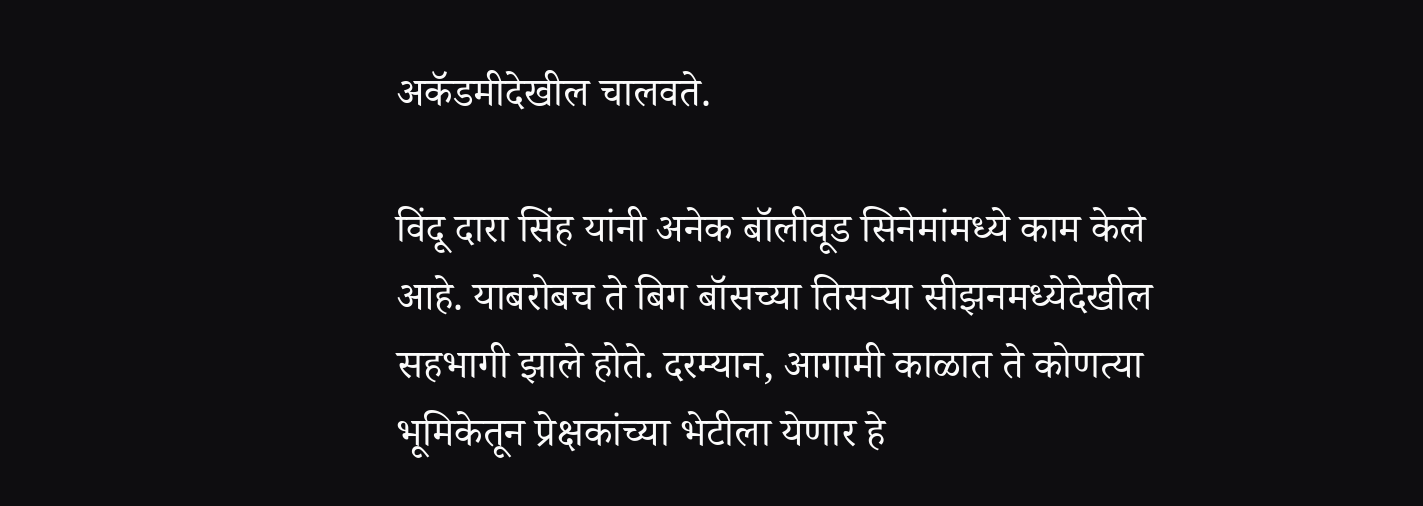अकॅडमीदेखील चालवते.

विंदू दारा सिंह यांनी अनेक बॉलीवूड सिनेमांमध्ये काम केले आहे. याबरोबच ते बिग बॉसच्या तिसऱ्या सीझनमध्येदेखील सहभागी झाले होते. दरम्यान, आगामी काळात ते कोणत्या भूमिकेतून प्रेक्षकांच्या भेटीला येणार हे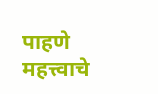पाहणे महत्त्वाचे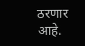ठरणार आहे.